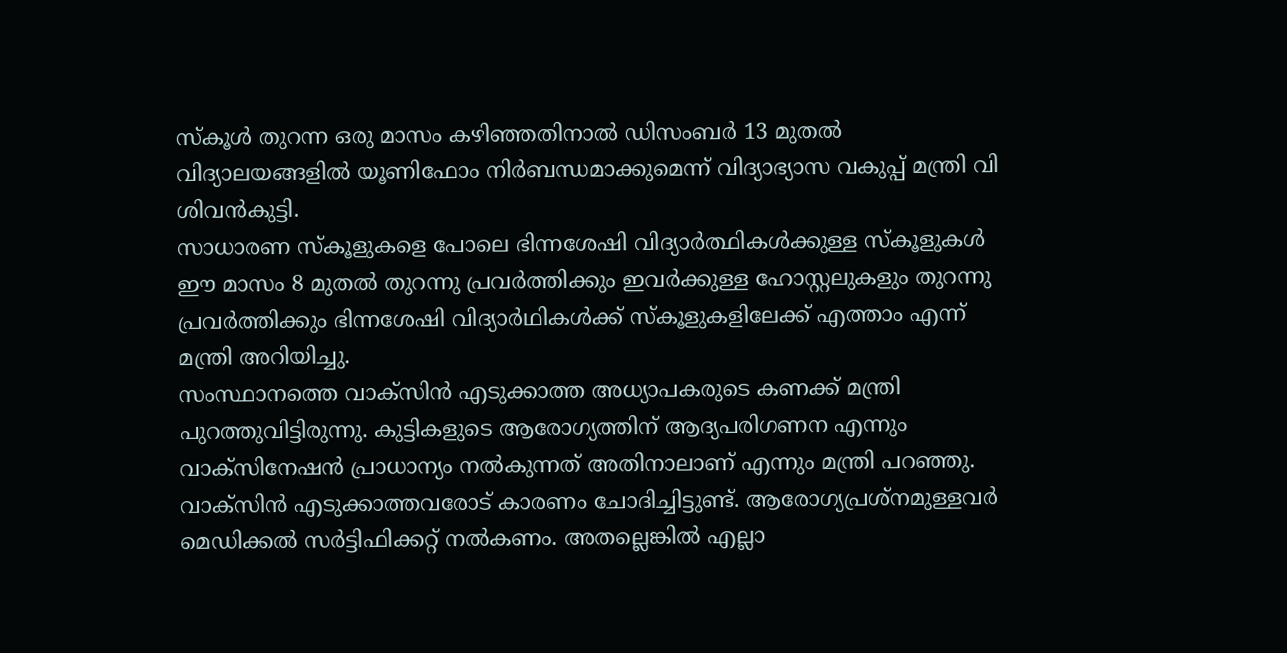സ്കൂൾ തുറന്ന ഒരു മാസം കഴിഞ്ഞതിനാൽ ഡിസംബർ 13 മുതൽ വിദ്യാലയങ്ങളിൽ യൂണിഫോം നിർബന്ധമാക്കുമെന്ന് വിദ്യാഭ്യാസ വകുപ്പ് മന്ത്രി വി ശിവൻകുട്ടി.
സാധാരണ സ്കൂളുകളെ പോലെ ഭിന്നശേഷി വിദ്യാർത്ഥികൾക്കുള്ള സ്കൂളുകൾ ഈ മാസം 8 മുതൽ തുറന്നു പ്രവർത്തിക്കും ഇവർക്കുള്ള ഹോസ്റ്റലുകളും തുറന്നു പ്രവർത്തിക്കും ഭിന്നശേഷി വിദ്യാർഥികൾക്ക് സ്കൂളുകളിലേക്ക് എത്താം എന്ന് മന്ത്രി അറിയിച്ചു.
സംസ്ഥാനത്തെ വാക്സിൻ എടുക്കാത്ത അധ്യാപകരുടെ കണക്ക് മന്ത്രി പുറത്തുവിട്ടിരുന്നു. കുട്ടികളുടെ ആരോഗ്യത്തിന് ആദ്യപരിഗണന എന്നും വാക്സിനേഷൻ പ്രാധാന്യം നൽകുന്നത് അതിനാലാണ് എന്നും മന്ത്രി പറഞ്ഞു.
വാക്സിൻ എടുക്കാത്തവരോട് കാരണം ചോദിച്ചിട്ടുണ്ട്. ആരോഗ്യപ്രശ്നമുള്ളവർ മെഡിക്കൽ സർട്ടിഫിക്കറ്റ് നൽകണം. അതല്ലെങ്കിൽ എല്ലാ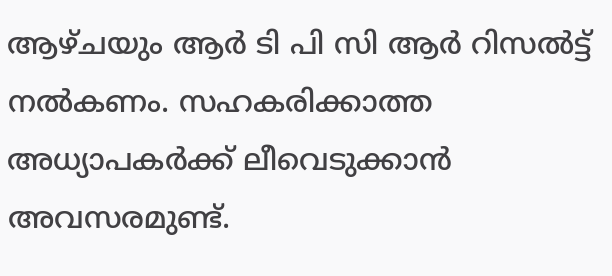ആഴ്ചയും ആർ ടി പി സി ആർ റിസൽട്ട് നൽകണം. സഹകരിക്കാത്ത അധ്യാപകർക്ക് ലീവെടുക്കാൻ അവസരമുണ്ട്.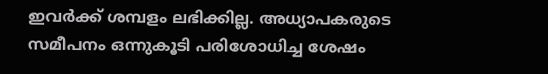ഇവർക്ക് ശമ്പളം ലഭിക്കില്ല. അധ്യാപകരുടെ സമീപനം ഒന്നുകൂടി പരിശോധിച്ച ശേഷം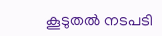കൂടുതൽ നടപടി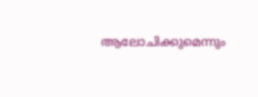ആലോചിക്കുമെന്നും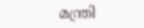മന്ത്രി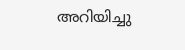അറിയിച്ചു